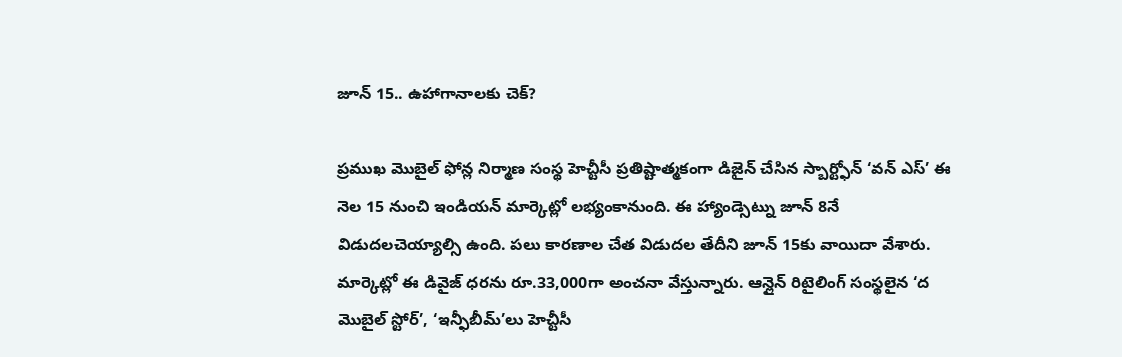జూన్ 15.. ఉహాగానాలకు చెక్?

ప్రముఖ మొబైల్ ఫోన్ల నిర్మాణ సంస్థ హెచ్టీసీ ప్రతిష్టాత్మకంగా డిజైన్ చేసిన స్బార్ట్ఫోన్ ‘వన్ ఎస్’ ఈ నెల 15 నుంచి ఇండియన్ మార్కెట్లో లభ్యంకానుంది. ఈ హ్యాండ్సెట్ను జూన్ 8నే విడుదలచెయ్యాల్సి ఉంది. పలు కారణాల చేత విడుదల తేదీని జూన్ 15కు వాయిదా వేశారు. మార్కెట్లో ఈ డివైజ్ ధరను రూ.33,000గా అంచనా వేస్తున్నారు. ఆన్లైన్ రిటైలింగ్ సంస్థలైన ‘ద మొబైల్ స్టోర్’, ‘ఇన్ఫీబీమ్’లు హెచ్టీసీ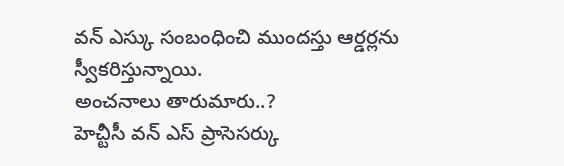వన్ ఎస్కు సంబంధించి ముందస్తు ఆర్డర్లను స్వీకరిస్తున్నాయి.
అంచనాలు తారుమారు..?
హెచ్టీసీ వన్ ఎస్ ప్రాసెసర్కు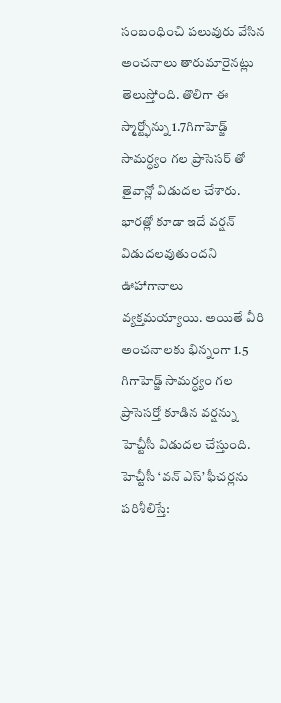సంబంధించి పలువురు వేసిన అంచనాలు తారుమారైనట్లు తెలుస్తోంది. తొలిగా ఈ స్మార్ట్ఫోన్ను 1.7గిగాహెడ్జ్ సామర్ధ్యం గల ప్రాసెసర్ తో తైవాన్లో విడుదల చేశారు. భారత్లో కూడా ఇదే వర్షన్ విడుదలవుతుందని ఊహాగానాలు వ్యక్తమయ్యాయి. అయితే వీరి అంచనాలకు భిన్నంగా 1.5 గిగాహెడ్జ్ సామర్ధ్యం గల ప్రాసెసర్తో కూడిన వర్షన్ను హెచ్టీసీ విడుదల చేస్తుంది.
హెచ్టీసీ ‘వన్ ఎస్’ ఫీచర్లను పరిశీలిస్తే: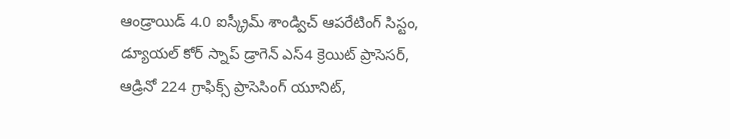ఆండ్రాయిడ్ 4.0 ఐస్క్రీమ్ శాండ్విచ్ ఆపరేటింగ్ సిస్టం,
డ్యూయల్ కోర్ స్నాప్ డ్రాగెన్ ఎస్4 క్రెయిట్ ప్రాసెసర్,
ఆడ్రినో 224 గ్రాఫిక్స్ ప్రాసెసింగ్ యూనిట్,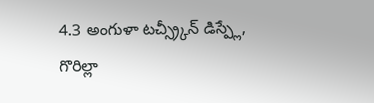4.3 అంగుళా టచ్స్ర్కీన్ డిస్ప్లే,
గొరిల్లా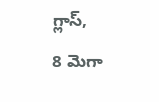గ్లాస్,
8 మెగా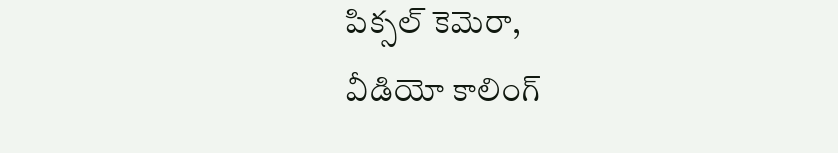పిక్సల్ కెమెరా,
వీడియో కాలింగ్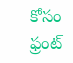కోసం ఫ్రంట్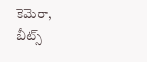కెమెరా,
బీట్స్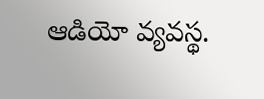ఆడియో వ్యవస్థ.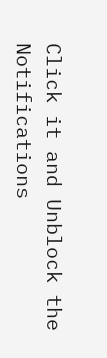Click it and Unblock the Notifications